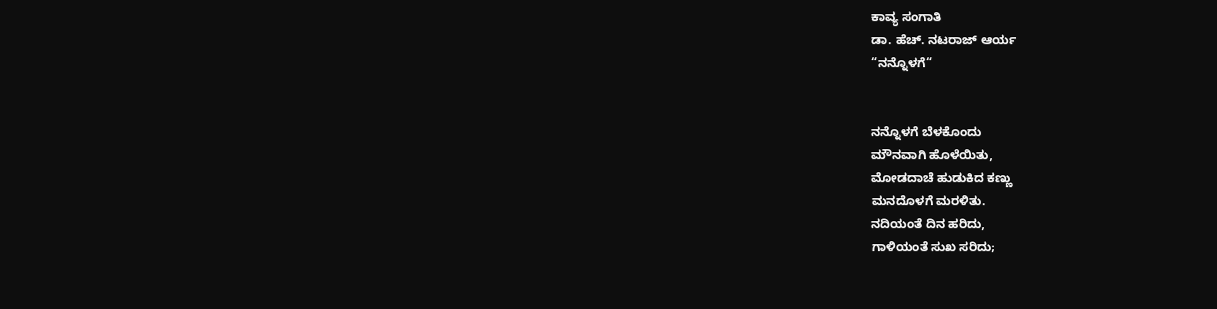ಕಾವ್ಯ ಸಂಗಾತಿ
ಡಾ. ಹೆಚ್. ನಟರಾಜ್ ಆರ್ಯ
“ನನ್ನೊಳಗೆ“


ನನ್ನೊಳಗೆ ಬೆಳಕೊಂದು
ಮೌನವಾಗಿ ಹೊಳೆಯಿತು,
ಮೋಡದಾಚೆ ಹುಡುಕಿದ ಕಣ್ಣು
ಮನದೊಳಗೆ ಮರಳಿತು.
ನದಿಯಂತೆ ದಿನ ಹರಿದು,
ಗಾಳಿಯಂತೆ ಸುಖ ಸರಿದು;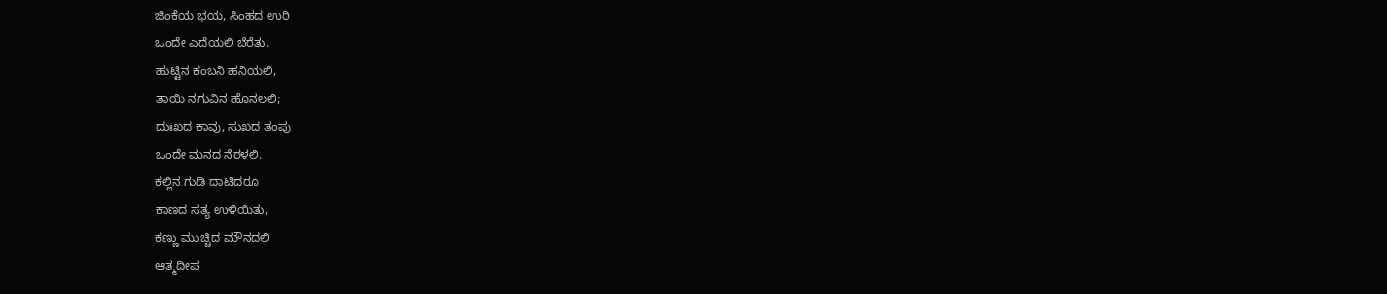ಜಿಂಕೆಯ ಭಯ, ಸಿಂಹದ ಉರಿ
ಒಂದೇ ಎದೆಯಲಿ ಬೆರೆತು.
ಹುಟ್ಟಿನ ಕಂಬನಿ ಹನಿಯಲಿ,
ತಾಯಿ ನಗುವಿನ ಹೊನಲಲಿ;
ದುಃಖದ ಕಾವು, ಸುಖದ ತಂಪು
ಒಂದೇ ಮನದ ನೆರಳಲಿ.
ಕಲ್ಲಿನ ಗುಡಿ ದಾಟಿದರೂ
ಕಾಣದ ಸತ್ಯ ಉಳಿಯಿತು,
ಕಣ್ಣು ಮುಚ್ಚಿದ ಮೌನದಲಿ
ಆತ್ಮದೀಪ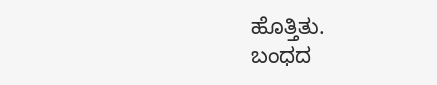ಹೊತ್ತಿತು.
ಬಂಧದ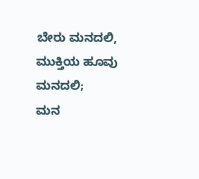ಬೇರು ಮನದಲಿ,
ಮುಕ್ತಿಯ ಹೂವು ಮನದಲಿ;
ಮನ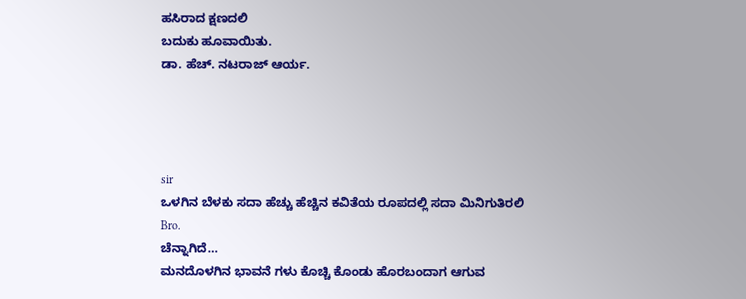ಹಸಿರಾದ ಕ್ಷಣದಲಿ
ಬದುಕು ಹೂವಾಯಿತು.
ಡಾ. ಹೆಚ್. ನಟರಾಜ್ ಆರ್ಯ.




sir
ಒಳಗಿನ ಬೆಳಕು ಸದಾ ಹೆಚ್ಚು ಹೆಚ್ಚಿನ ಕವಿತೆಯ ರೂಪದಲ್ಲಿ ಸದಾ ಮಿನಿಗುತಿರಲಿ
Bro.
ಚೆನ್ನಾಗಿದೆ…
ಮನದೊಳಗಿನ ಭಾವನೆ ಗಳು ಕೊಚ್ಚಿ ಕೊಂಡು ಹೊರಬಂದಾಗ ಆಗುವ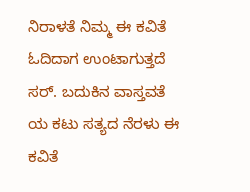ನಿರಾಳತೆ ನಿಮ್ಮ ಈ ಕವಿತೆ ಓದಿದಾಗ ಉಂಟಾಗುತ್ತದೆ ಸರ್. ಬದುಕಿನ ವಾಸ್ತವತೆ ಯ ಕಟು ಸತ್ಯದ ನೆರಳು ಈ ಕವಿತೆ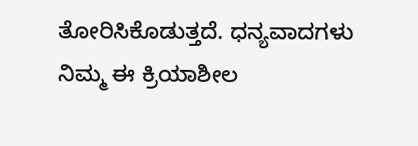ತೋರಿಸಿಕೊಡುತ್ತದೆ. ಧನ್ಯವಾದಗಳು ನಿಮ್ಮ ಈ ಕ್ರಿಯಾಶೀಲ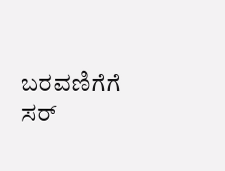ಬರವಣಿಗೆಗೆ ಸರ್